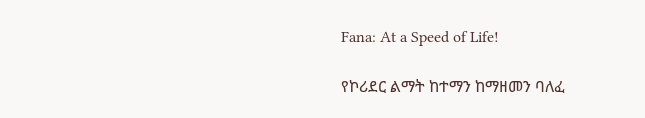Fana: At a Speed of Life!

የኮሪደር ልማት ከተማን ከማዘመን ባለፈ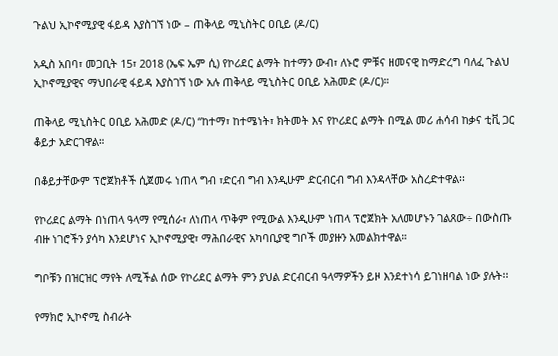ጉልህ ኢኮኖሚያዊ ፋይዳ እያስገኘ ነው – ጠቅላይ ሚኒስትር ዐቢይ (ዶ/ር)

አዲስ አበባ፣ መጋቢት 15፣ 2018 (ኤፍ ኤም ሲ) የኮሪደር ልማት ከተማን ውብ፣ ለኑሮ ምቹና ዘመናዊ ከማድረግ ባለፈ ጉልህ ኢኮኖሚያዊና ማህበራዊ ፋይዳ እያስገኘ ነው አሉ ጠቅላይ ሚኒስትር ዐቢይ አሕመድ (ዶ/ር)።

ጠቅላይ ሚኒስትር ዐቢይ አሕመድ (ዶ/ር) “ከተማ፣ ከተሜነት፣ ክትመት እና የኮሪደር ልማት በሚል መሪ ሐሳብ ከቃና ቲቪ ጋር ቆይታ አድርገዋል።

በቆይታቸውም ፕሮጀክቶች ሲጀመሩ ነጠላ ግብ ፣ድርብ ግብ እንዲሁም ድርብርብ ግብ እንዳላቸው አስረድተዋል፡፡

የኮሪደር ልማት በነጠላ ዓላማ የሚሰራ፣ ለነጠላ ጥቅም የሚውል እንዲሁም ነጠላ ፕሮጀክት አለመሆኑን ገልጸው÷ በውስጡ ብዙ ነገሮችን ያሳካ እንደሆነና ኢኮኖሚያዊ፣ ማሕበራዊና አካባቢያዊ ግቦች መያዙን አመልክተዋል።

ግቦቹን በዝርዝር ማየት ለሚችል ሰው የኮሪደር ልማት ምን ያህል ድርብርብ ዓላማዎችን ይዞ እንደተነሳ ይገነዘባል ነው ያሉት፡፡

የማክሮ ኢኮኖሚ ስብራት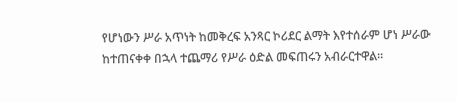የሆነውን ሥራ አጥነት ከመቅረፍ አንጻር ኮሪደር ልማት እየተሰራም ሆነ ሥራው ከተጠናቀቀ በኋላ ተጨማሪ የሥራ ዕድል መፍጠሩን አብራርተዋል፡፡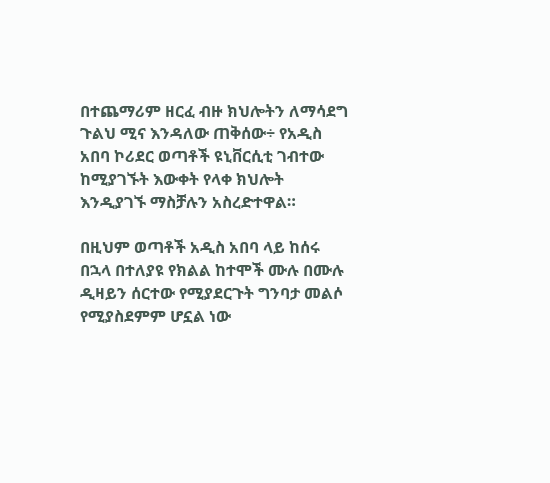በተጨማሪም ዘርፈ ብዙ ክህሎትን ለማሳደግ ጉልህ ሚና እንዳለው ጠቅሰው÷ የአዲስ አበባ ኮሪደር ወጣቶች ዩኒቨርሲቲ ገብተው ከሚያገኙት እውቀት የላቀ ክህሎት እንዲያገኙ ማስቻሉን አስረድተዋል።

በዚህም ወጣቶች አዲስ አበባ ላይ ከሰሩ በኋላ በተለያዩ የክልል ከተሞች ሙሉ በሙሉ ዲዛይን ሰርተው የሚያደርጉት ግንባታ መልሶ የሚያስደምም ሆኗል ነው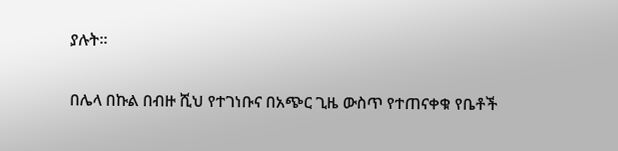ያሉት፡፡

በሌላ በኩል በብዙ ሺህ የተገነቡና በአጭር ጊዜ ውስጥ የተጠናቀቁ የቤቶች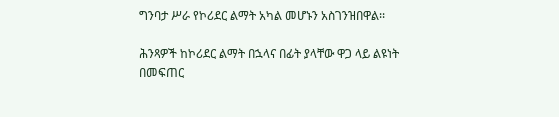ግንባታ ሥራ የኮሪደር ልማት አካል መሆኑን አስገንዝበዋል፡፡

ሕንጻዎች ከኮሪደር ልማት በኋላና በፊት ያላቸው ዋጋ ላይ ልዩነት በመፍጠር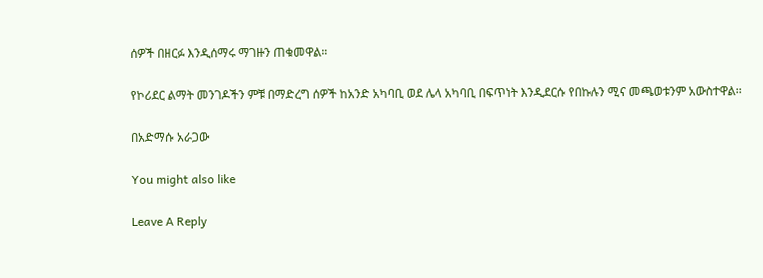ሰዎች በዘርፉ እንዲሰማሩ ማገዙን ጠቁመዋል።

የኮሪደር ልማት መንገዶችን ምቹ በማድረግ ሰዎች ከአንድ አካባቢ ወደ ሌላ አካባቢ በፍጥነት እንዲደርሱ የበኩሉን ሚና መጫወቱንም አውስተዋል፡፡

በአድማሱ አራጋው

You might also like

Leave A Reply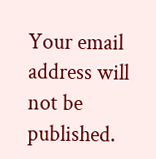Your email address will not be published.